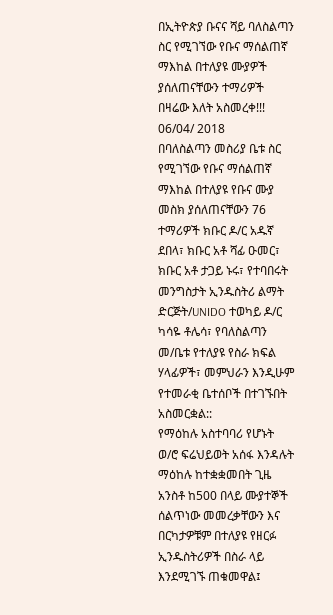በኢትዮጵያ ቡናና ሻይ ባለስልጣን ስር የሚገኘው የቡና ማሰልጠኛ ማእከል በተለያዩ ሙያዎች ያሰለጠናቸውን ተማሪዎች በዛሬው እለት አስመረቀ!!!
06/04/ 2018
በባለስልጣን መስሪያ ቤቱ ስር የሚገኘው የቡና ማሰልጠኛ ማእከል በተለያዩ የቡና ሙያ መስክ ያሰለጠናቸውን 76 ተማሪዎች ክቡር ዶ/ር አዱኛ ደበላ፣ ክቡር አቶ ሻፊ ዑመር፣ ክቡር አቶ ታጋይ ኑሩ፣ የተባበሩት መንግስታት ኢንዱስትሪ ልማት ድርጅት/UNIDO ተወካይ ዶ/ር ካሳዬ ቶሌሳ፣ የባለስልጣን መ/ቤቱ የተለያዩ የስራ ክፍል ሃላፊዎች፣ መምህራን እንዲሁም የተመራቂ ቤተሰቦች በተገኙበት አስመርቋል::
የማዕከሉ አስተባባሪ የሆኑት ወ/ሮ ፍሬህይወት አሰፋ እንዳሉት ማዕከሉ ከተቋቋመበት ጊዜ አንስቶ ከ500 በላይ ሙያተኞች ሰልጥነው መመረቃቸውን እና በርካታዎቹም በተለያዩ የዘርፉ ኢንዱስትሪዎች በስራ ላይ እንደሚገኙ ጠቁመዋል፤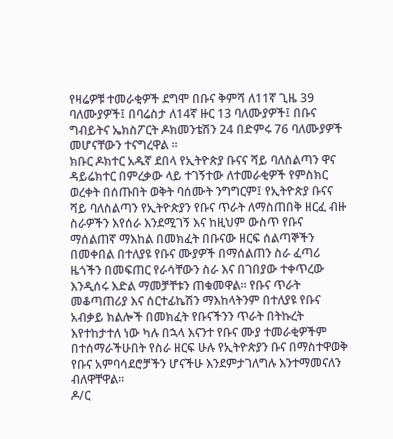የዛሬዎቹ ተመራቂዎች ደግሞ በቡና ቅምሻ ለ11ኛ ጊዜ 39 ባለሙያዎች፤ በባሬስታ ለ14ኛ ዙር 13 ባለሙያዎች፤ በቡና ግብይትና ኤክስፖርት ዶክመንቴሽን 24 በድምሩ 76 ባለሙያዎች መሆናቸውን ተናግረዋል ፡፡
ክቡር ዶክተር አዱኛ ደበላ የኢትዮጵያ ቡናና ሻይ ባለስልጣን ዋና ዳይሬክተር በምረቃው ላይ ተገኝተው ለተመራቂዎች የምስክር ወረቀት በሰጡበት ወቅት ባሰሙት ንግግርም፤ የኢትዮጵያ ቡናና ሻይ ባለስልጣን የኢትዮጵያን የቡና ጥራት ለማስጠበቅ ዘርፈ ብዙ ስራዎችን እየሰራ እንደሚገኝ እና ከዚህም ውስጥ የቡና ማሰልጠኛ ማእከል በመክፈት በቡናው ዘርፍ ሰልጣኞችን በመቀበል በተለያዩ የቡና ሙያዎች በማሰልጠን ስራ ፈጣሪ ዜጎችን በመፍጠር የራሳቸውን ስራ እና በገበያው ተቀጥረው እንዲሰሩ እድል ማመቻቸቱን ጠቁመዋል። የቡና ጥራት መቆጣጠሪያ እና ሰርተፊኬሽን ማእከላትንም በተለያዩ የቡና አብቃይ ክልሎች በመክፈት የቡናችንን ጥራት በትኩረት እየተከታተለ ነው ካሉ በኋላ እናንተ የቡና ሙያ ተመራቂዎችም በተሰማራችሁበት የስራ ዘርፍ ሁሉ የኢትዮጵያን ቡና በማስተዋወቅ የቡና አምባሳደሮቻችን ሆናችሁ እንደምታገለግሉ እንተማመናለን ብለዋቸዋል፡፡
ዶ/ር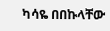ካሳዬ በበኩላቸው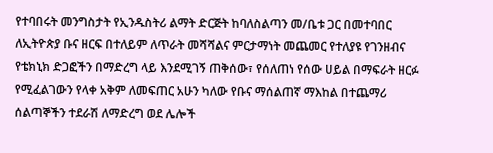የተባበሩት መንግስታት የኢንዱስትሪ ልማት ድርጅት ከባለስልጣን መ/ቤቱ ጋር በመተባበር ለኢትዮጵያ ቡና ዘርፍ በተለይም ለጥራት መሻሻልና ምርታማነት መጨመር የተለያዩ የገንዘብና የቴክኒክ ድጋፎችን በማድረግ ላይ እንደሚገኝ ጠቅሰው፣ የሰለጠነ የሰው ሀይል በማፍራት ዘርፉ የሚፈልገውን የላቀ አቅም ለመፍጠር አሁን ካለው የቡና ማሰልጠኛ ማእከል በተጨማሪ ሰልጣኞችን ተደራሽ ለማድረግ ወደ ሌሎች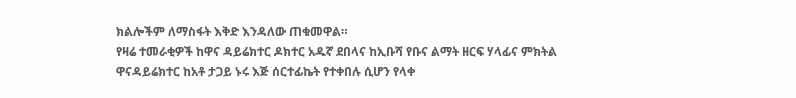ክልሎችም ለማስፋት እቅድ እንዳለው ጠቁመዋል።
የዛሬ ተመራቂዎች ከዋና ዳይሬክተር ዶክተር አዱኛ ደበላና ከኢቡሻ የቡና ልማት ዘርፍ ሃላፊና ምክትል ዋናዳይሬክተር ከአቶ ታጋይ ኑሩ እጅ ሰርተፊኬት የተቀበሉ ሲሆን የላቀ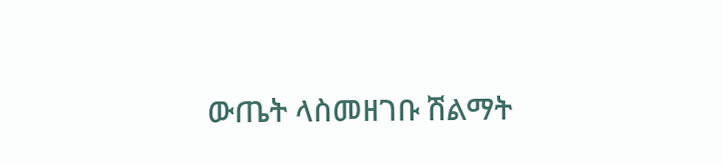ውጤት ላስመዘገቡ ሽልማት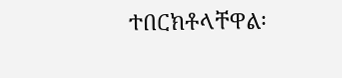ተበርክቶላቸዋል፡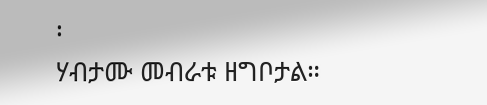፡
ሃብታሙ መብራቱ ዘግቦታል።